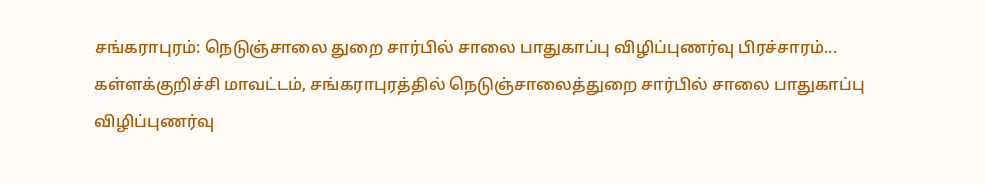சங்கராபுரம்: நெடுஞ்சாலை துறை சார்பில் சாலை பாதுகாப்பு விழிப்புணர்வு பிரச்சாரம்...
கள்ளக்குறிச்சி மாவட்டம், சங்கராபுரத்தில் நெடுஞ்சாலைத்துறை சார்பில் சாலை பாதுகாப்பு விழிப்புணர்வு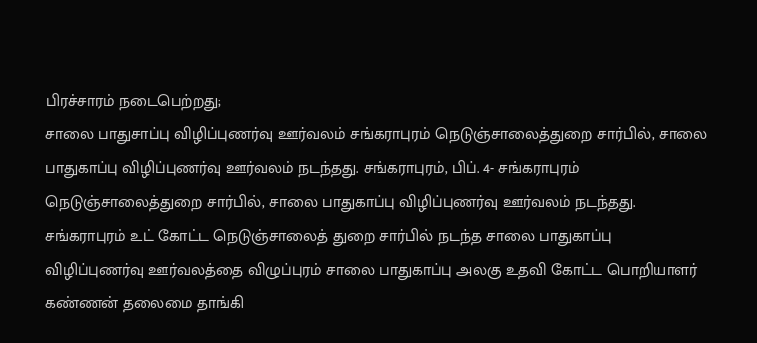பிரச்சாரம் நடைபெற்றது;
சாலை பாதுசாப்பு விழிப்புணர்வு ஊர்வலம் சங்கராபுரம் நெடுஞ்சாலைத்துறை சார்பில், சாலை பாதுகாப்பு விழிப்புணர்வு ஊர்வலம் நடந்தது. சங்கராபுரம், பிப். 4- சங்கராபுரம் நெடுஞ்சாலைத்துறை சார்பில், சாலை பாதுகாப்பு விழிப்புணர்வு ஊர்வலம் நடந்தது. சங்கராபுரம் உட் கோட்ட நெடுஞ்சாலைத் துறை சார்பில் நடந்த சாலை பாதுகாப்பு விழிப்புணர்வு ஊர்வலத்தை விழுப்புரம் சாலை பாதுகாப்பு அலகு உதவி கோட்ட பொறியாளர் கண்ணன் தலைமை தாங்கி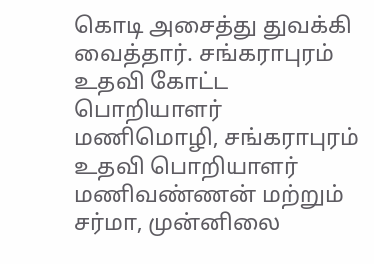கொடி அசைத்து துவக்கி வைத்தார். சங்கராபுரம் உதவி கோட்ட பொறியாளர் மணிமொழி, சங்கராபுரம் உதவி பொறியாளர் மணிவண்ணன் மற்றும் சர்மா, முன்னிலை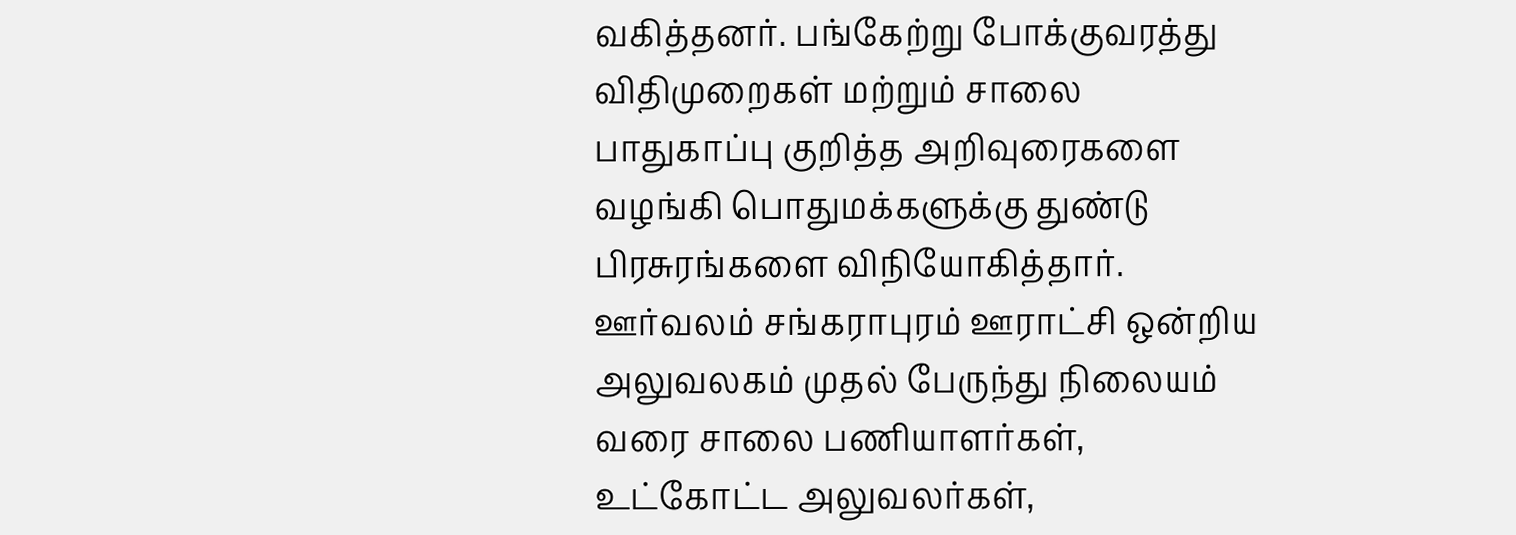வகித்தனர். பங்கேற்று போக்குவரத்து விதிமுறைகள் மற்றும் சாலை பாதுகாப்பு குறித்த அறிவுரைகளை வழங்கி பொதுமக்களுக்கு துண்டு பிரசுரங்களை விநியோகித்தார். ஊர்வலம் சங்கராபுரம் ஊராட்சி ஒன்றிய அலுவலகம் முதல் பேருந்து நிலையம் வரை சாலை பணியாளர்கள், உட்கோட்ட அலுவலர்கள்,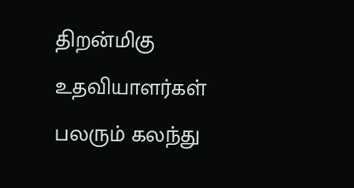திறன்மிகு உதவியாளர்கள் பலரும் கலந்து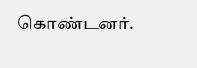கொண்டனர்.